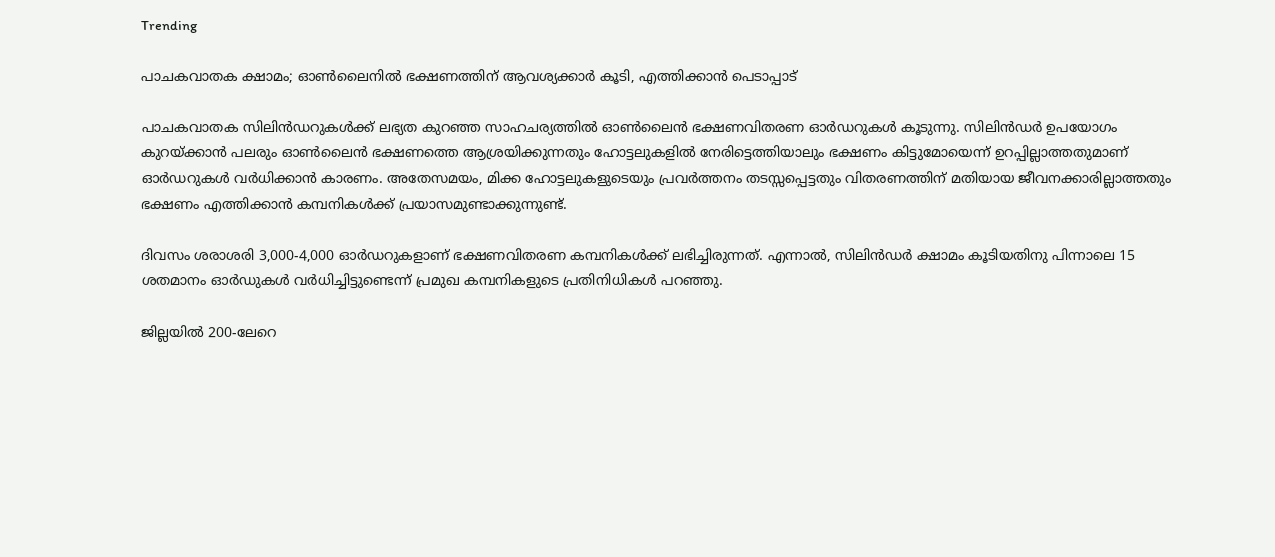Trending

പാചകവാതക ക്ഷാമം; ഓൺലൈനിൽ ഭക്ഷണത്തിന് ആവശ്യക്കാർ കൂടി, എത്തിക്കാൻ പെടാപ്പാട്

പാചകവാതക സിലിൻഡറുകൾക്ക് ലഭ്യത കുറഞ്ഞ സാഹചര്യത്തിൽ ഓൺലൈൻ ഭക്ഷണവിതരണ ഓർഡറുകൾ കൂടുന്നു. സിലിൻഡർ ഉപയോഗം കുറയ്ക്കാൻ പലരും ഓൺലൈൻ ഭക്ഷണത്തെ ആശ്രയിക്കുന്നതും ഹോട്ടലുകളിൽ നേരിട്ടെത്തിയാലും ഭക്ഷണം കിട്ടുമോയെന്ന് ഉറപ്പില്ലാത്തതുമാണ് ഓർഡറുകൾ വർധിക്കാൻ കാരണം. അതേസമയം, മിക്ക ഹോട്ടലുകളുടെയും പ്രവർത്തനം തടസ്സപ്പെട്ടതും വിതരണത്തിന് മതിയായ ജീവനക്കാരില്ലാത്തതും ഭക്ഷണം എത്തിക്കാൻ കമ്പനികൾക്ക് പ്രയാസമുണ്ടാക്കുന്നുണ്ട്.

ദിവസം ശരാശരി 3,000-4,000 ഓർഡറുകളാണ് ഭക്ഷണവിതരണ കമ്പനികൾക്ക് ലഭിച്ചിരുന്നത്. എന്നാൽ, സിലിൻഡർ ക്ഷാമം കൂടിയതിനു പിന്നാലെ 15 ശതമാനം ഓർഡുകൾ വർധിച്ചിട്ടുണ്ടെന്ന് പ്രമുഖ കമ്പനികളുടെ പ്രതിനിധികൾ പറഞ്ഞു.

ജില്ലയിൽ 200-ലേറെ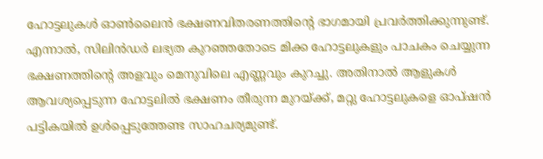ഹോട്ടലുകൾ ഓൺലൈൻ ഭക്ഷണവിതരണത്തിന്റെ ഭാഗമായി പ്രവർത്തിക്കുന്നുണ്ട്. എന്നാൽ, സിലിൻഡർ ലഭ്യത കുറഞ്ഞതോടെ മിക്ക ഹോട്ടലുകളും പാചകം ചെയ്യുന്ന ഭക്ഷണത്തിന്റെ അളവും മെനുവിലെ എണ്ണവും കുറച്ചു. അതിനാൽ ആളുകൾ ആവശ്യപ്പെടുന്ന ഹോട്ടലിൽ ഭക്ഷണം തീരുന്ന മുറയ്ക്ക്, മറ്റു ഹോട്ടലുകളെ ഓപ്ഷൻ പട്ടികയിൽ ഉൾപ്പെടുത്തേണ്ട സാഹചര്യമുണ്ട്.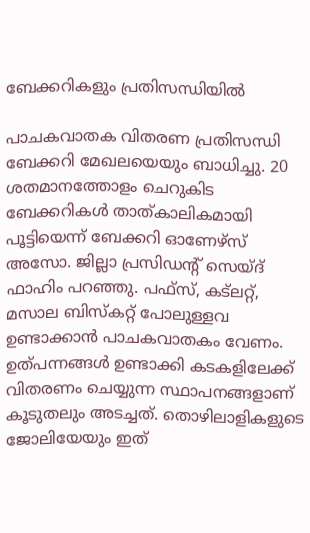ബേക്കറികളും പ്രതിസന്ധിയിൽ

പാചകവാതക വിതരണ പ്രതിസന്ധി ബേക്കറി മേഖലയെയും ബാധിച്ചു. 20 ശതമാനത്തോളം ചെറുകിട ബേക്കറികൾ താത്കാലികമായി പൂട്ടിയെന്ന് ബേക്കറി ഓണേഴ്സ് അസോ. ജില്ലാ പ്രസിഡന്റ് സെയ്ദ് ഫാഹിം പറഞ്ഞു. പഫ്സ്, കട്‌ലറ്റ്, മസാല ബിസ്കറ്റ് പോലുള്ളവ ഉണ്ടാക്കാൻ പാചകവാതകം വേണം. ഉത്പന്നങ്ങൾ ഉണ്ടാക്കി കടകളിലേക്ക് വിതരണം ചെയ്യുന്ന സ്ഥാപനങ്ങളാണ് കൂടുതലും അടച്ചത്. തൊഴിലാളികളുടെ ജോലിയേയും ഇത്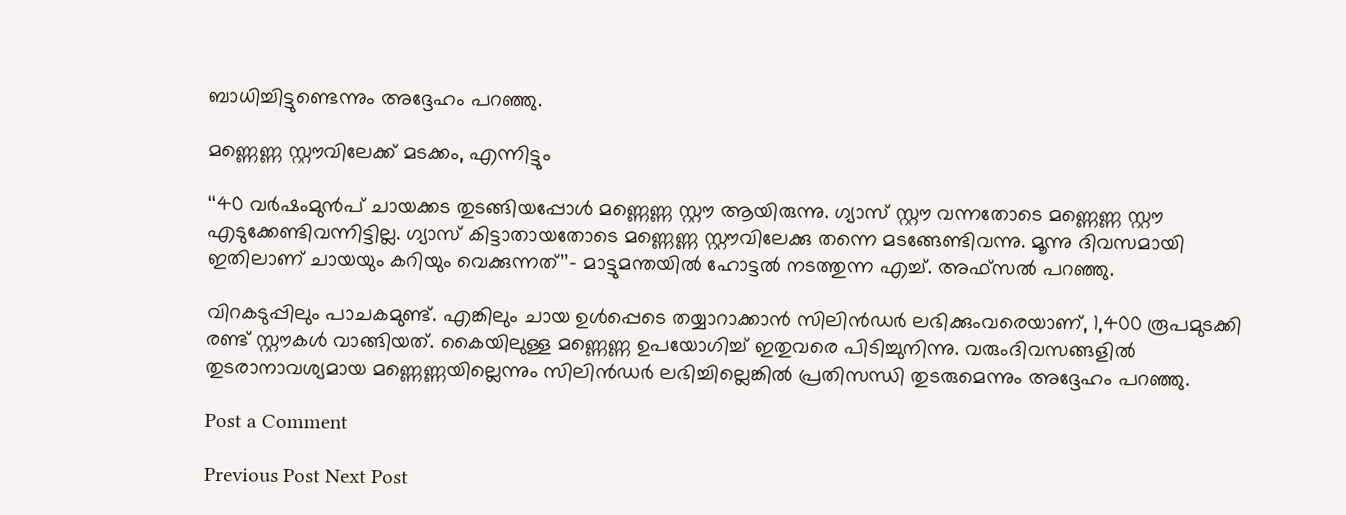ബാധിച്ചിട്ടുണ്ടെന്നും അദ്ദേഹം പറഞ്ഞു.

മണ്ണെണ്ണ സ്റ്റൗവിലേക്ക് മടക്കം, എന്നിട്ടും

‘‘40 വർഷംമുൻപ് ചായക്കട തുടങ്ങിയപ്പോൾ മണ്ണെണ്ണ സ്റ്റൗ ആയിരുന്നു. ഗ്യാസ് സ്റ്റൗ വന്നതോടെ മണ്ണെണ്ണ സ്റ്റൗ എടുക്കേണ്ടിവന്നിട്ടില്ല. ഗ്യാസ് കിട്ടാതായതോടെ മണ്ണെണ്ണ സ്റ്റൗവിലേക്കു തന്നെ മടങ്ങേണ്ടിവന്നു. മൂന്നു ദിവസമായി ഇതിലാണ് ചായയും കറിയും വെക്കുന്നത്’’- മാട്ടുമന്തയിൽ ഹോട്ടൽ നടത്തുന്ന എച്ച്. അഫ്സൽ പറഞ്ഞു.

വിറകടുപ്പിലും പാചകമുണ്ട്. എങ്കിലും ചായ ഉൾപ്പെടെ തയ്യാറാക്കാൻ സിലിൻഡർ ലഭിക്കുംവരെയാണ്, 1,400 രൂപമുടക്കി രണ്ട് സ്റ്റൗകൾ വാങ്ങിയത്. കൈയിലുള്ള മണ്ണെണ്ണ ഉപയോഗിച്ച് ഇതുവരെ പിടിച്ചുനിന്നു. വരുംദിവസങ്ങളിൽ തുടരാനാവശ്യമായ മണ്ണെണ്ണയില്ലെന്നും സിലിൻഡർ ലഭിച്ചില്ലെങ്കിൽ പ്രതിസന്ധി തുടരുമെന്നും അദ്ദേഹം പറഞ്ഞു.

Post a Comment

Previous Post Next Post